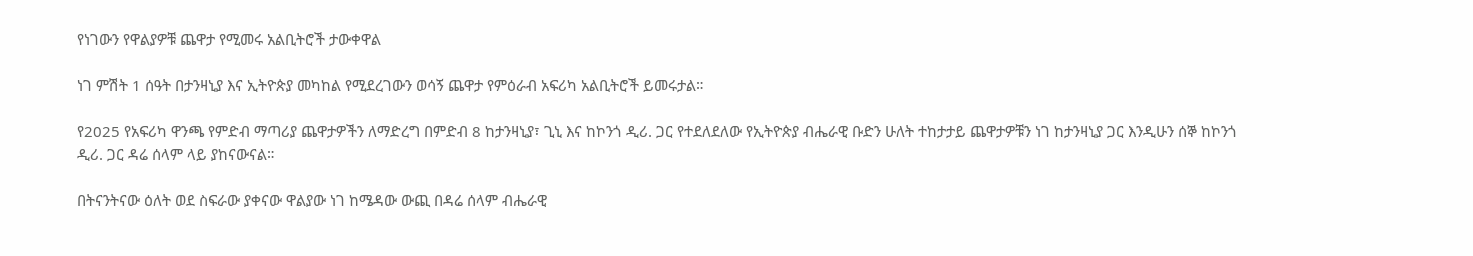የነገውን የዋልያዎቹ ጨዋታ የሚመሩ አልቢትሮች ታውቀዋል

ነገ ምሽት 1 ሰዓት በታንዛኒያ እና ኢትዮጵያ መካከል የሚደረገውን ወሳኝ ጨዋታ የምዕራብ አፍሪካ አልቢትሮች ይመሩታል።

የ2025 የአፍሪካ ዋንጫ የምድብ ማጣሪያ ጨዋታዎችን ለማድረግ በምድብ 8 ከታንዛኒያ፣ ጊኒ እና ከኮንጎ ዲሪ. ጋር የተደለደለው የኢትዮጵያ ብሔራዊ ቡድን ሁለት ተከታታይ ጨዋታዎቹን ነገ ከታንዛኒያ ጋር እንዲሁን ሰኞ ከኮንጎ ዲሪ. ጋር ዳሬ ሰላም ላይ ያከናውናል።

በትናንትናው ዕለት ወደ ስፍራው ያቀናው ዋልያው ነገ ከሜዳው ውጪ በዳሬ ሰላም ብሔራዊ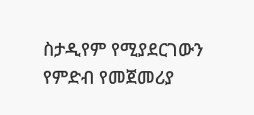ስታዲየም የሚያደርገውን የምድብ የመጀመሪያ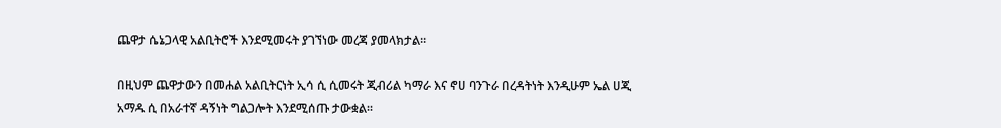ጨዋታ ሴኔጋላዊ አልቢትሮች እንደሚመሩት ያገኘነው መረጃ ያመላክታል።

በዚህም ጨዋታውን በመሐል አልቢትርነት ኢሳ ሲ ሲመሩት ጂብሪል ካማራ እና ኖሀ ባንጉራ በረዳትነት እንዲሁም ኤል ሀጂ አማዱ ሲ በአራተኛ ዳኝነት ግልጋሎት እንደሚሰጡ ታውቋል።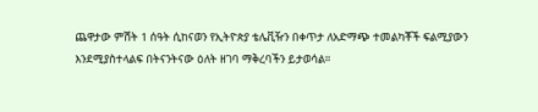ጨዋታው ምሽት 1 ሰዓት ሲከናወን የኢትዮጵያ ቴሌቪዥን በቀጥታ ለአድማጭ ተመልካቾች ፍልሚያውን እንደሚያስተላልፍ በትናንትናው ዕለት ዘገባ ማቅረባችን ይታወሳል።